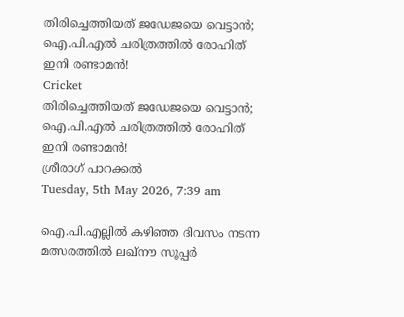തിരിച്ചെത്തിയത് ജഡേജയെ വെട്ടാന്‍; ഐ.പി.എല്‍ ചരിത്രത്തില്‍ രോഹിത് ഇനി രണ്ടാമന്‍!
Cricket
തിരിച്ചെത്തിയത് ജഡേജയെ വെട്ടാന്‍; ഐ.പി.എല്‍ ചരിത്രത്തില്‍ രോഹിത് ഇനി രണ്ടാമന്‍!
ശ്രീരാഗ് പാറക്കല്‍
Tuesday, 5th May 2026, 7:39 am

ഐ.പി.എല്ലില്‍ കഴിഞ്ഞ ദിവസം നടന്ന മത്സരത്തില്‍ ലഖ്‌നൗ സൂപ്പര്‍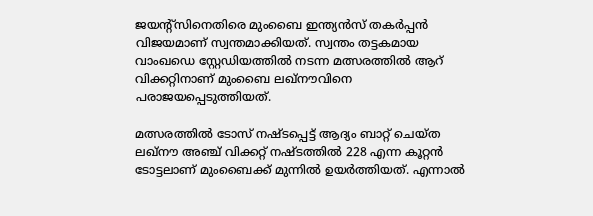ജയന്റ്സിനെതിരെ മുംബൈ ഇന്ത്യന്‍സ് തകര്‍പ്പന്‍ വിജയമാണ് സ്വന്തമാക്കിയത്. സ്വന്തം തട്ടകമായ വാംഖഡെ സ്റ്റേഡിയത്തില്‍ നടന്ന മത്സരത്തില്‍ ആറ് വിക്കറ്റിനാണ് മുംബൈ ലഖ്‌നൗവിനെ പരാജയപ്പെടുത്തിയത്.

മത്സരത്തില്‍ ടോസ് നഷ്ടപ്പെട്ട് ആദ്യം ബാറ്റ് ചെയ്ത ലഖ്‌നൗ അഞ്ച് വിക്കറ്റ് നഷ്ടത്തില്‍ 228 എന്ന കൂറ്റന്‍ ടോട്ടലാണ് മുംബൈക്ക് മുന്നില്‍ ഉയര്‍ത്തിയത്. എന്നാല്‍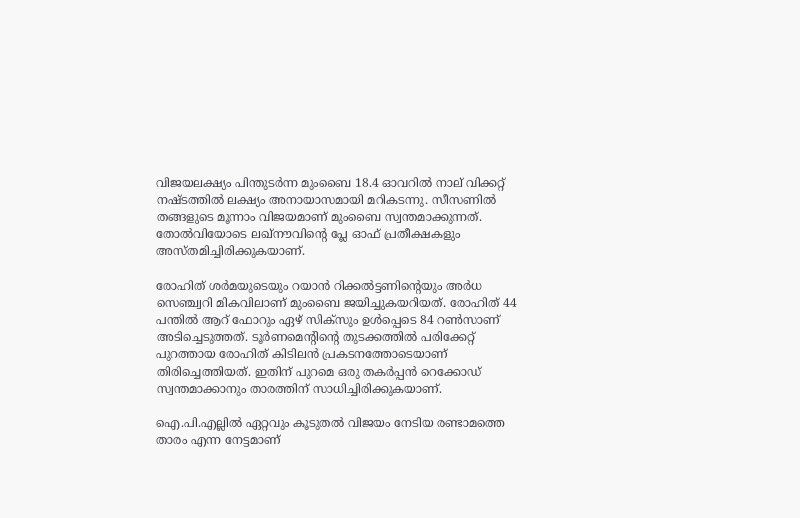വിജയലക്ഷ്യം പിന്തുടര്‍ന്ന മുംബൈ 18.4 ഓവറില്‍ നാല് വിക്കറ്റ് നഷ്ടത്തില്‍ ലക്ഷ്യം അനായാസമായി മറികടന്നു. സീസണില്‍ തങ്ങളുടെ മൂന്നാം വിജയമാണ് മുംബൈ സ്വന്തമാക്കുന്നത്. തോല്‍വിയോടെ ലഖ്‌നൗവിന്റെ പ്ലേ ഓഫ് പ്രതീക്ഷകളും അസ്തമിച്ചിരിക്കുകയാണ്.

രോഹിത് ശര്‍മയുടെയും റയാന്‍ റിക്കല്‍ട്ടണിന്റെയും അര്‍ധ സെഞ്ച്വറി മികവിലാണ് മുംബൈ ജയിച്ചുകയറിയത്. രോഹിത് 44 പന്തില്‍ ആറ് ഫോറും ഏഴ് സിക്സും ഉള്‍പ്പെടെ 84 റണ്‍സാണ് അടിച്ചെടുത്തത്. ടൂര്‍ണമെന്റിന്റെ തുടക്കത്തില്‍ പരിക്കേറ്റ് പുറത്തായ രോഹിത് കിടിലന്‍ പ്രകടനത്തോടെയാണ് തിരിച്ചെത്തിയത്. ഇതിന് പുറമെ ഒരു തകര്‍പ്പന്‍ റെക്കോഡ് സ്വന്തമാക്കാനും താരത്തിന് സാധിച്ചിരിക്കുകയാണ്.

ഐ.പി.എല്ലില്‍ ഏറ്റവും കൂടുതല്‍ വിജയം നേടിയ രണ്ടാമത്തെ താരം എന്ന നേട്ടമാണ്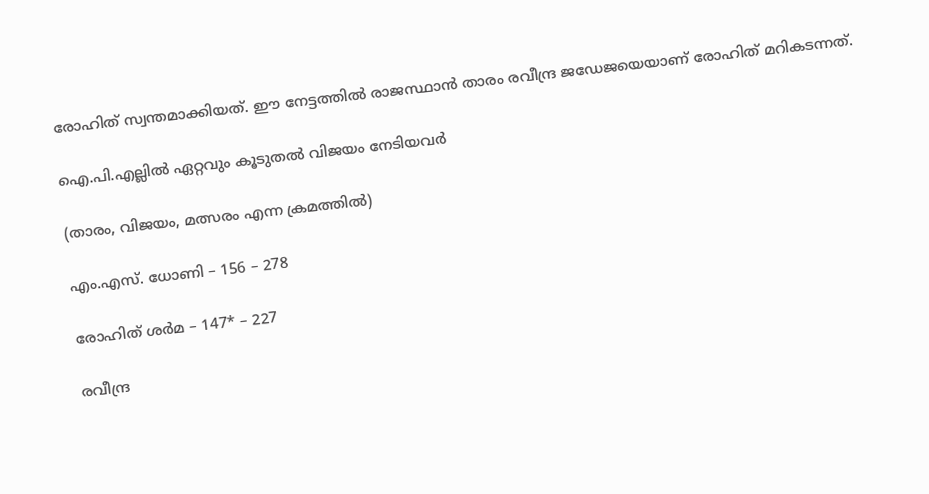രോഹിത് സ്വന്തമാക്കിയത്. ഈ നേട്ടത്തില്‍ രാജസ്ഥാന്‍ താരം രവീന്ദ്ര ജഡേജയെയാണ് രോഹിത് മറികടന്നത്.

ഐ.പി.എല്ലില്‍ ഏറ്റവും കൂടുതല്‍ വിജയം നേടിയവര്‍

(താരം, വിജയം, മത്സരം എന്ന ക്രമത്തില്‍)

എം.എസ്. ധോണി – 156 – 278

രോഹിത് ശര്‍മ – 147* – 227

രവീന്ദ്ര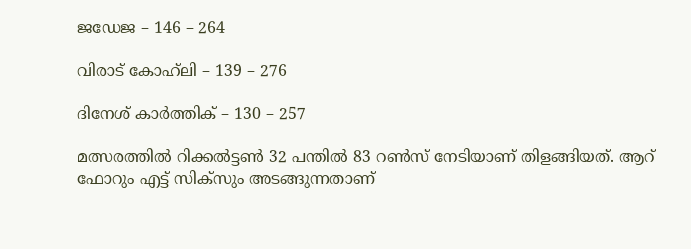ജഡേജ – 146 – 264

വിരാട് കോഹ്‌ലി – 139 – 276

ദിനേശ് കാര്‍ത്തിക് – 130 – 257

മത്സരത്തില്‍ റിക്കല്‍ട്ടണ്‍ 32 പന്തില്‍ 83 റണ്‍സ് നേടിയാണ് തിളങ്ങിയത്. ആറ് ഫോറും എട്ട് സിക്‌സും അടങ്ങുന്നതാണ്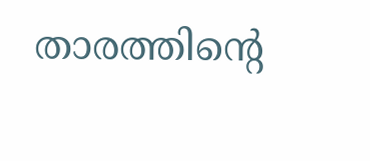താരത്തിന്റെ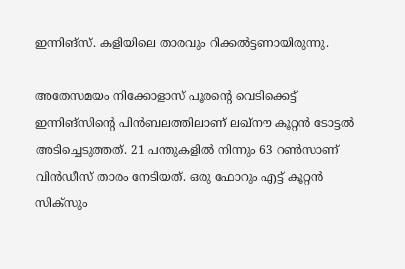ഇന്നിങ്സ്. കളിയിലെ താരവും റിക്കല്‍ട്ടണായിരുന്നു.

അതേസമയം നിക്കോളാസ് പൂരന്റെ വെടിക്കെട്ട് ഇന്നിങ്സിന്റെ പിന്‍ബലത്തിലാണ് ലഖ്‌നൗ കൂറ്റന്‍ ടോട്ടല്‍ അടിച്ചെടുത്തത്. 21 പന്തുകളില്‍ നിന്നും 63 റണ്‍സാണ് വിന്‍ഡീസ് താരം നേടിയത്. ഒരു ഫോറും എട്ട് കൂറ്റന്‍ സിക്‌സും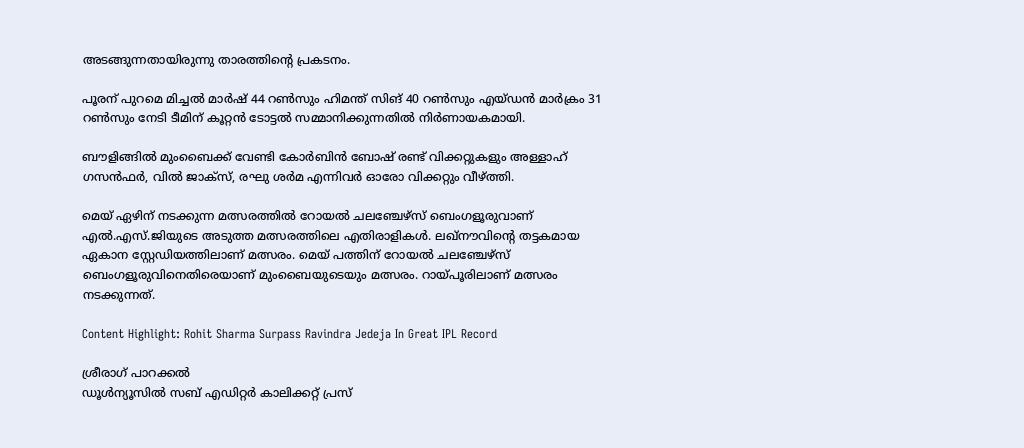അടങ്ങുന്നതായിരുന്നു താരത്തിന്റെ പ്രകടനം.

പൂരന് പുറമെ മിച്ചല്‍ മാര്‍ഷ് 44 റണ്‍സും ഹിമന്ത് സിങ് 40 റണ്‍സും എയ്ഡന്‍ മാര്‍ക്രം 31 റണ്‍സും നേടി ടീമിന് കൂറ്റന്‍ ടോട്ടല്‍ സമ്മാനിക്കുന്നതില്‍ നിര്‍ണായകമായി.

ബൗളിങ്ങില്‍ മുംബൈക്ക് വേണ്ടി കോര്‍ബിന്‍ ബോഷ് രണ്ട് വിക്കറ്റുകളും അള്ളാഹ് ഗസന്‍ഫര്‍, വില്‍ ജാക്സ്, രഘു ശര്‍മ എന്നിവര്‍ ഓരോ വിക്കറ്റും വീഴ്ത്തി.

മെയ് ഏഴിന് നടക്കുന്ന മത്സരത്തില്‍ റോയല്‍ ചലഞ്ചേഴ്‌സ് ബെംഗളൂരുവാണ് എല്‍.എസ്.ജിയുടെ അടുത്ത മത്സരത്തിലെ എതിരാളികള്‍. ലഖ്‌നൗവിന്റെ തട്ടകമായ ഏകാന സ്റ്റേഡിയത്തിലാണ് മത്സരം. മെയ് പത്തിന് റോയല്‍ ചലഞ്ചേഴ്‌സ് ബെംഗളൂരുവിനെതിരെയാണ് മുംബൈയുടെയും മത്സരം. റായ്പൂരിലാണ് മത്സരം നടക്കുന്നത്.

Content Highlight: Rohit Sharma Surpass Ravindra Jedeja In Great IPL Record

ശ്രീരാഗ് പാറക്കല്‍
ഡൂള്‍ന്യൂസില്‍ സബ് എഡിറ്റര്‍ കാലിക്കറ്റ് പ്രസ്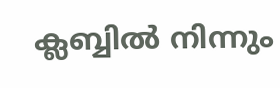ക്ലബ്ബില്‍ നിന്നും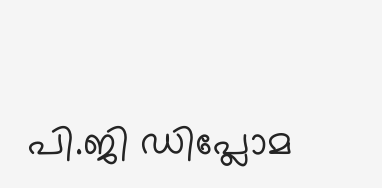പി.ജി ഡിപ്ലോമ